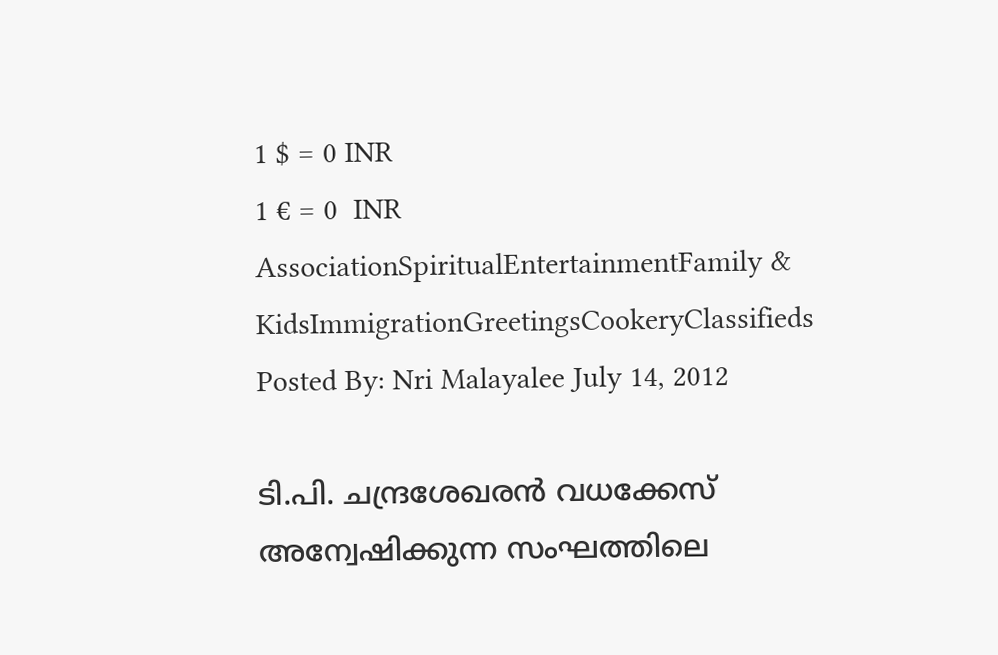1 $ = 0 INR
1 € = 0  INR
AssociationSpiritualEntertainmentFamily & KidsImmigrationGreetingsCookeryClassifieds
Posted By: Nri Malayalee July 14, 2012

ടി.പി. ചന്ദ്രശേഖരന്‍ വധക്കേസ് അന്വേഷിക്കുന്ന സംഘത്തിലെ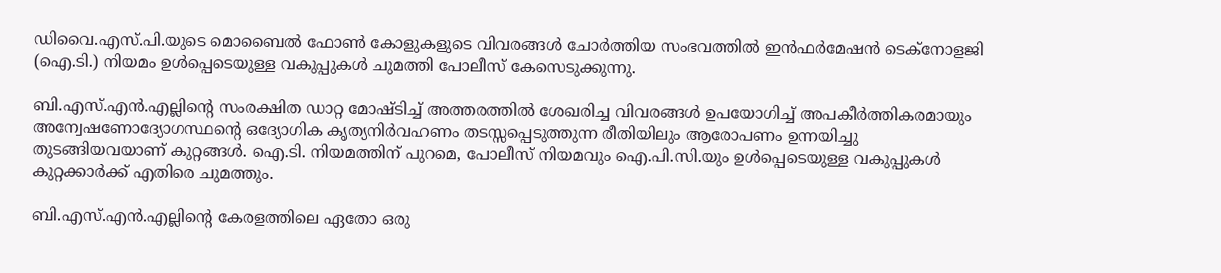ഡിവൈ.എസ്.പി.യുടെ മൊബൈല്‍ ഫോണ്‍ കോളുകളുടെ വിവരങ്ങള്‍ ചോര്‍ത്തിയ സംഭവത്തില്‍ ഇന്‍ഫര്‍മേഷന്‍ ടെക്‌നോളജി (ഐ.ടി.) നിയമം ഉള്‍പ്പെടെയുള്ള വകുപ്പുകള്‍ ചുമത്തി പോലീസ് കേസെടുക്കുന്നു.

ബി.എസ്.എന്‍.എല്ലിന്റെ സംരക്ഷിത ഡാറ്റ മോഷ്ടിച്ച് അത്തരത്തില്‍ ശേഖരിച്ച വിവരങ്ങള്‍ ഉപയോഗിച്ച് അപകീര്‍ത്തികരമായും അന്വേഷണോദ്യോഗസ്ഥന്റെ ഒദ്യോഗിക കൃത്യനിര്‍വഹണം തടസ്സപ്പെടുത്തുന്ന രീതിയിലും ആരോപണം ഉന്നയിച്ചു തുടങ്ങിയവയാണ് കുറ്റങ്ങള്‍. ഐ.ടി. നിയമത്തിന് പുറമെ, പോലീസ് നിയമവും ഐ.പി.സി.യും ഉള്‍പ്പെടെയുള്ള വകുപ്പുകള്‍ കുറ്റക്കാര്‍ക്ക് എതിരെ ചുമത്തും.

ബി.എസ്.എന്‍.എല്ലിന്റെ കേരളത്തിലെ ഏതോ ഒരു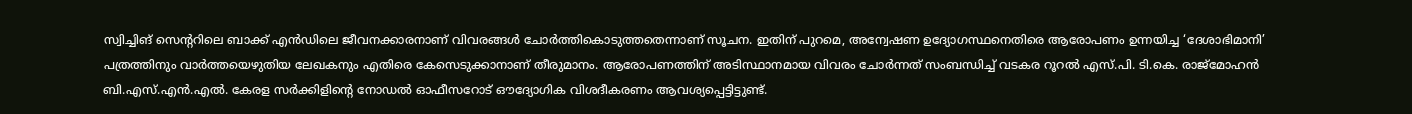സ്വിച്ചിങ് സെന്ററിലെ ബാക്ക് എന്‍ഡിലെ ജീവനക്കാരനാണ് വിവരങ്ങള്‍ ചോര്‍ത്തികൊടുത്തതെന്നാണ് സൂചന. ഇതിന് പുറമെ, അന്വേഷണ ഉദ്യോഗസ്ഥനെതിരെ ആരോപണം ഉന്നയിച്ച ‘ദേശാഭിമാനി’ പത്രത്തിനും വാര്‍ത്തയെഴുതിയ ലേഖകനും എതിരെ കേസെടുക്കാനാണ് തീരുമാനം. ആരോപണത്തിന് അടിസ്ഥാനമായ വിവരം ചോര്‍ന്നത് സംബന്ധിച്ച് വടകര റൂറല്‍ എസ്.പി. ടി.കെ. രാജ്‌മോഹന്‍ ബി.എസ്.എന്‍.എല്‍. കേരള സര്‍ക്കിളിന്റെ നോഡല്‍ ഓഫീസറോട് ഔദ്യോഗിക വിശദീകരണം ആവശ്യപ്പെട്ടിട്ടുണ്ട്.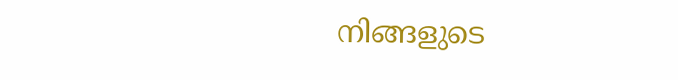നിങ്ങളുടെ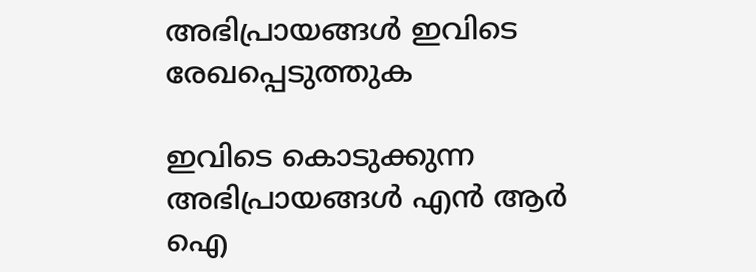അഭിപ്രായങ്ങള്‍ ഇവിടെ രേഖപ്പെടുത്തുക

ഇവിടെ കൊടുക്കുന്ന അഭിപ്രായങ്ങള്‍ എന്‍ ആര്‍ ഐ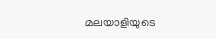മലയാളിയുടെ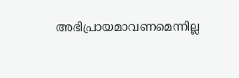അഭിപ്രായമാവണമെന്നില്ല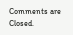Comments are Closed.